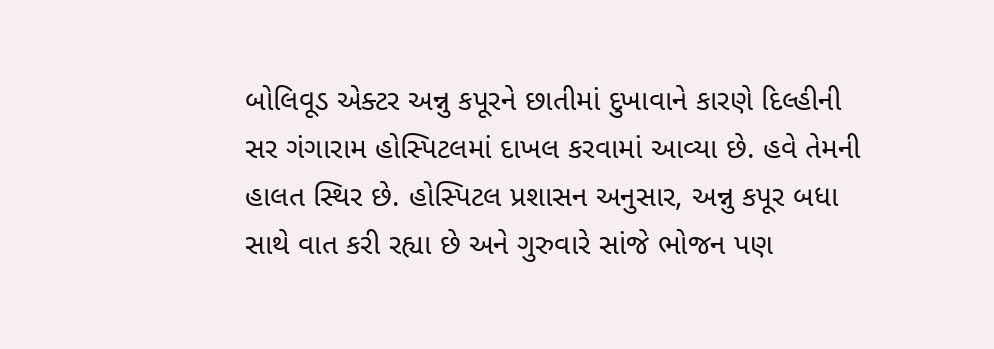બોલિવૂડ એક્ટર અન્નુ કપૂરને છાતીમાં દુખાવાને કારણે દિલ્હીની સર ગંગારામ હોસ્પિટલમાં દાખલ કરવામાં આવ્યા છે. હવે તેમની હાલત સ્થિર છે. હોસ્પિટલ પ્રશાસન અનુસાર, અન્નુ કપૂર બધા સાથે વાત કરી રહ્યા છે અને ગુરુવારે સાંજે ભોજન પણ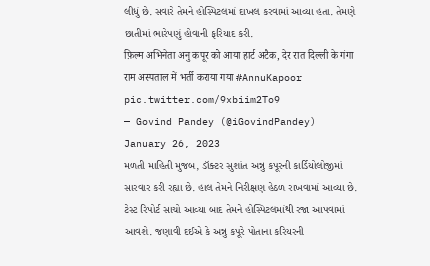લીધું છે. સવારે તેમને હોસ્પિટલમાં દાખલ કરવામાં આવ્યા હતા. તેમણે છાતીમાં ભારેપણું હોવાની ફરિયાદ કરી.
फ़िल्म अभिनेता अनु कपूर को आया हार्ट अटैक, देर रात दिल्ली के गंगा राम अस्पताल में भर्ती कराया गया #AnnuKapoor pic.twitter.com/9xbiim2To9
— Govind Pandey (@iGovindPandey) January 26, 2023
મળતી માહિતી મુજબ, ડૉક્ટર સુશાંત અન્નુ કપૂરની કાર્ડિયોલોજીમાં સારવાર કરી રહ્યા છે. હાલ તેમને નિરીક્ષણ હેઠળ રાખવામાં આવ્યા છે. ટેસ્ટ રિપોર્ટ સાચો આવ્યા બાદ તેમને હોસ્પિટલમાંથી રજા આપવામાં આવશે. જણાવી દઈએ કે અન્નુ કપૂરે પોતાના કરિયરની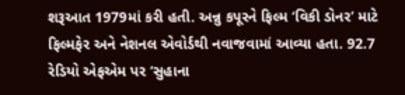શરૂઆત 1979માં કરી હતી. અન્નુ કપૂરને ફિલ્મ ‘વિકી ડોનર’ માટે ફિલ્મફેર અને નેશનલ એવોર્ડથી નવાજવામાં આવ્યા હતા. 92.7 રેડિયો એફએમ પર ‘સુહાના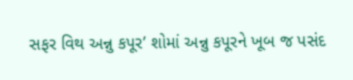સફર વિથ અન્નુ કપૂર’ શોમાં અન્નુ કપૂરને ખૂબ જ પસંદ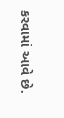કરવામાં આવે છે.